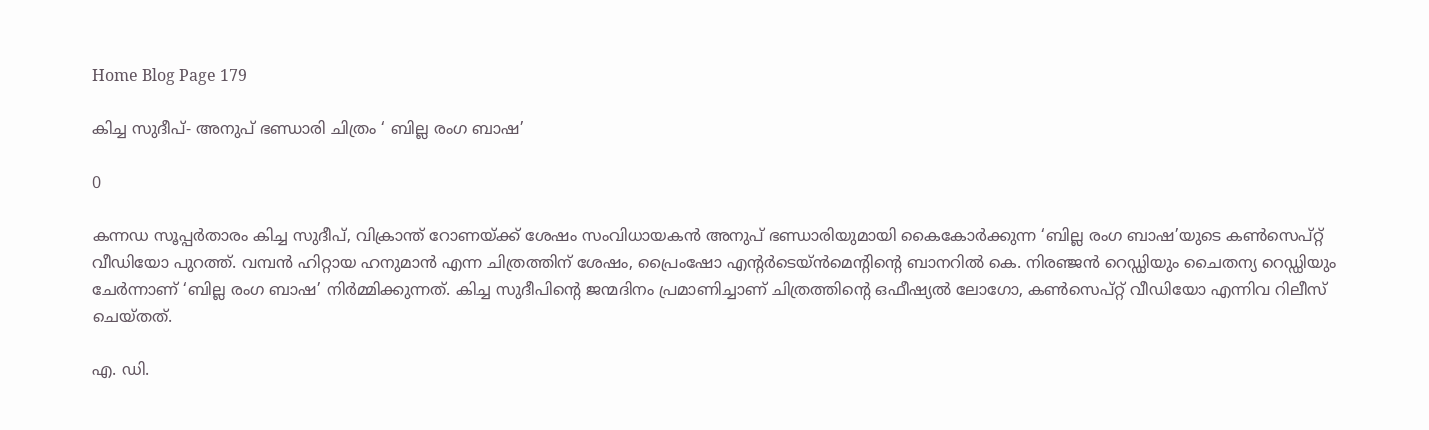Home Blog Page 179

കിച്ച സുദീപ്- അനുപ് ഭണ്ഡാരി ചിത്രം ‘ ബില്ല രംഗ ബാഷ’

0

കന്നഡ സൂപ്പർതാരം കിച്ച സുദീപ്, വിക്രാന്ത് റോണയ്ക്ക് ശേഷം സംവിധായകൻ അനുപ് ഭണ്ഡാരിയുമായി കൈകോർക്കുന്ന ‘ബില്ല രംഗ ബാഷ’യുടെ കൺസെപ്റ്റ് വീഡിയോ പുറത്ത്. വമ്പൻ ഹിറ്റായ ഹനുമാൻ എന്ന ചിത്രത്തിന് ശേഷം, പ്രൈംഷോ എൻ്റർടെയ്ൻമെൻ്റിൻ്റെ ബാനറിൽ കെ. നിരഞ്ജൻ റെഡ്ഡിയും ചൈതന്യ റെഡ്ഡിയും ചേർന്നാണ് ‘ബില്ല രംഗ ബാഷ’ നിർമ്മിക്കുന്നത്. കിച്ച സുദീപിന്റെ ജന്മദിനം പ്രമാണിച്ചാണ് ചിത്രത്തിന്റെ ഒഫീഷ്യൽ ലോഗോ, കൺസെപ്റ്റ് വീഡിയോ എന്നിവ റിലീസ് ചെയ്തത്.

എ. ഡി.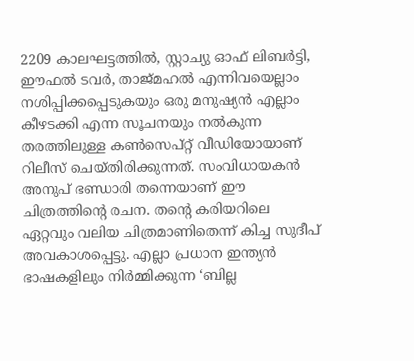2209 കാലഘട്ടത്തിൽ, സ്റ്റാച്യു ഓഫ് ലിബർട്ടി, ഈഫൽ ടവർ, താജ്മഹൽ എന്നിവയെല്ലാം നശിപ്പിക്കപ്പെടുകയും ഒരു മനുഷ്യൻ എല്ലാം കീഴടക്കി എന്ന സൂചനയും നൽകുന്ന തരത്തിലുള്ള കൺസെപ്റ്റ് വീഡിയോയാണ് റിലീസ് ചെയ്തിരിക്കുന്നത്. സംവിധായകൻ അനുപ് ഭണ്ഡാരി തന്നെയാണ് ഈ ചിത്രത്തിന്റെ രചന. തന്റെ കരിയറിലെ ഏറ്റവും വലിയ ചിത്രമാണിതെന്ന് കിച്ച സുദീപ് അവകാശപ്പെട്ടു. എല്ലാ പ്രധാന ഇന്ത്യൻ ഭാഷകളിലും നിർമ്മിക്കുന്ന ‘ബില്ല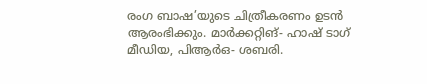രംഗ ബാഷ’യുടെ ചിത്രീകരണം ഉടൻ ആരംഭിക്കും. മാർക്കറ്റിങ്- ഹാഷ് ടാഗ് മീഡിയ, പിആർഒ- ശബരി.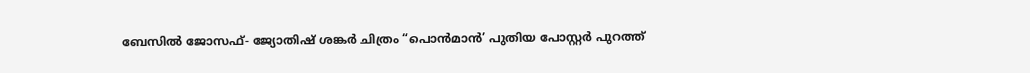ബേസിൽ ജോസഫ്- ജ്യോതിഷ് ശങ്കർ ചിത്രം “പൊൻമാൻ’ പുതിയ പോസ്റ്റർ പുറത്ത്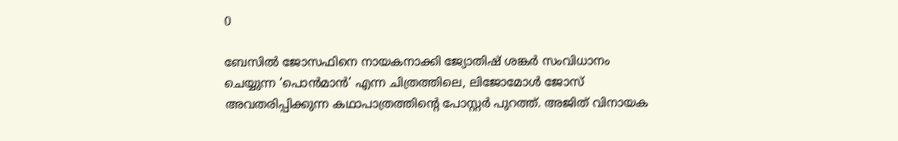0

ബേസിൽ ജോസഫിനെ നായകനാക്കി ജ്യോതിഷ് ശങ്കർ സംവിധാനം ചെയ്യുന്ന ‘പൊൻമാൻ’ എന്ന ചിത്രത്തിലെ, ലിജോമോൾ ജോസ് അവതരിപ്പിക്കുന്ന കഥാപാത്രത്തിന്റെ പോസ്റ്റർ പുറത്ത്. അജിത് വിനായക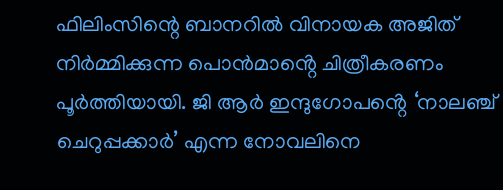ഫിലിംസിന്റെ ബാനറിൽ വിനായക അജിത് നിർമ്മിക്കുന്ന പൊൻമാൻ്റെ ചിത്രീകരണം പൂർത്തിയായി. ജി ആർ ഇന്ദുഗോപൻ്റെ ‘നാലഞ്ച് ചെറുപ്പക്കാർ’ എന്ന നോവലിനെ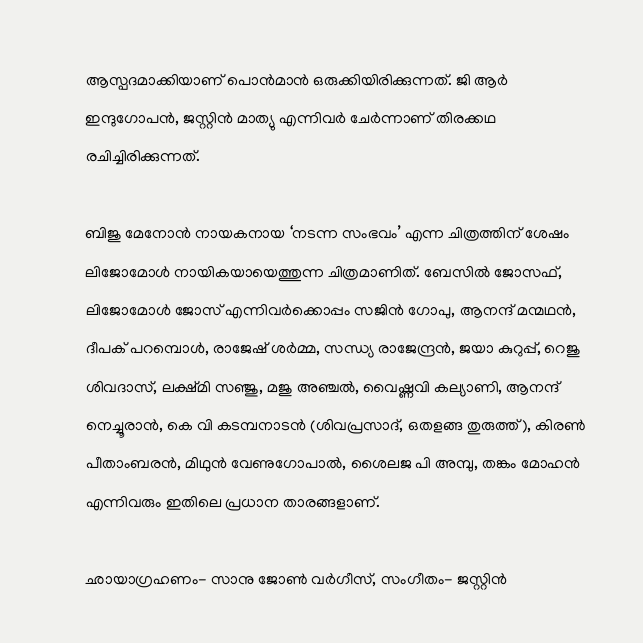ആസ്പദമാക്കിയാണ് പൊൻമാൻ ഒരുക്കിയിരിക്കുന്നത്. ജി ആർ ഇന്ദുഗോപൻ, ജസ്റ്റിൻ മാത്യു എന്നിവർ ചേർന്നാണ് തിരക്കഥ രചിച്ചിരിക്കുന്നത്.

ബിജു മേനോൻ നായകനായ ‘നടന്ന സംഭവം’ എന്ന ചിത്രത്തിന് ശേഷം ലിജോമോൾ നായികയായെത്തുന്ന ചിത്രമാണിത്. ബേസിൽ ജോസഫ്, ലിജോമോൾ ജോസ് എന്നിവർക്കൊപ്പം സജിൻ ഗോപു, ആനന്ദ് മന്മഥൻ, ദീപക് പറമ്പൊൾ, രാജേഷ് ശർമ്മ, സന്ധ്യ രാജേന്ദ്രൻ, ജയാ കുറുപ്പ്, റെജു ശിവദാസ്, ലക്ഷ്മി സഞ്ജു, മജു അഞ്ചൽ, വൈഷ്ണവി കല്യാണി, ആനന്ദ് നെച്ചൂരാൻ, കെ വി കടമ്പനാടൻ (ശിവപ്രസാദ്, ഒതളങ്ങ തുരുത്ത്), കിരൺ പീതാംബരൻ, മിഥുൻ വേണുഗോപാൽ, ശൈലജ പി അമ്പു, തങ്കം മോഹൻ എന്നിവരും ഇതിലെ പ്രധാന താരങ്ങളാണ്.

ഛായാഗ്രഹണം- സാനു ജോൺ വർഗീസ്, സംഗീതം- ജസ്റ്റിൻ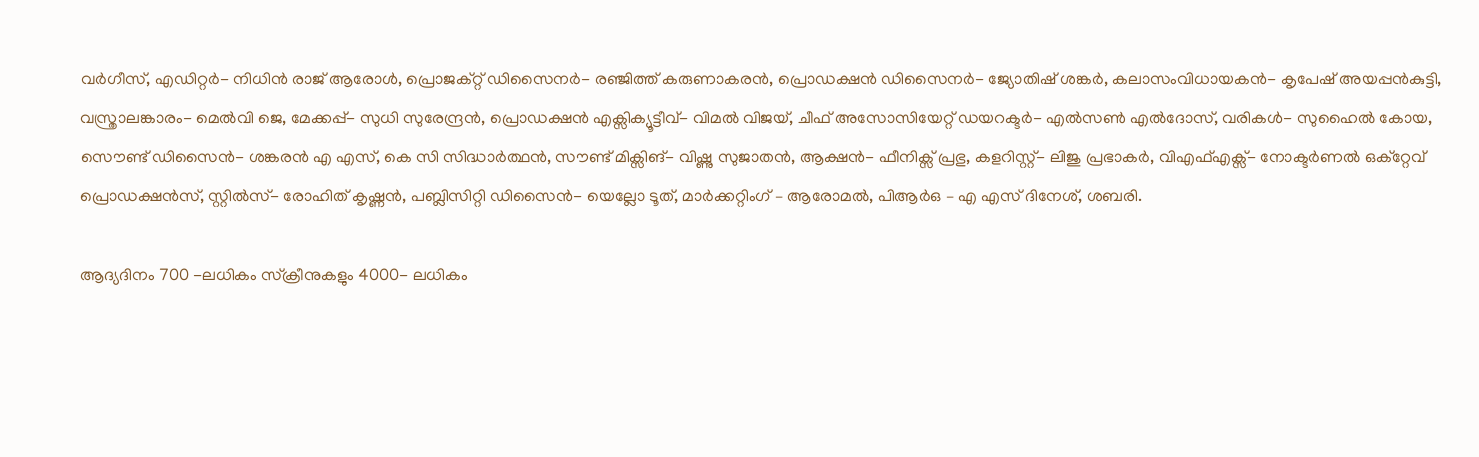വർഗീസ്, എഡിറ്റർ- നിധിൻ രാജ് ആരോൾ, പ്രൊജക്റ്റ് ഡിസൈനർ- രഞ്ജിത്ത് കരുണാകരൻ, പ്രൊഡക്ഷൻ ഡിസൈനർ- ജ്യോതിഷ് ശങ്കർ, കലാസംവിധായകൻ- കൃപേഷ് അയപ്പൻകുട്ടി, വസ്ത്രാലങ്കാരം- മെൽവി ജെ, മേക്കപ്പ്- സുധി സുരേന്ദ്രൻ, പ്രൊഡക്ഷൻ എക്സിക്യൂട്ടീവ്- വിമൽ വിജയ്, ചീഫ് അസോസിയേറ്റ് ഡയറക്ടർ- എൽസൺ എൽദോസ്, വരികൾ- സുഹൈൽ കോയ, സൌണ്ട് ഡിസൈൻ- ശങ്കരൻ എ എസ്, കെ സി സിദ്ധാർത്ഥൻ, സൗണ്ട് മിക്സിങ്- വിഷ്ണു സുജാതൻ, ആക്ഷൻ- ഫീനിക്സ് പ്രഭു, കളറിസ്റ്റ്- ലിജു പ്രഭാകർ, വിഎഫ്എക്സ്- നോക്ടർണൽ ഒക്റ്റേവ് പ്രൊഡക്ഷൻസ്, സ്റ്റിൽസ്- രോഹിത് കൃഷ്ണൻ, പബ്ലിസിറ്റി ഡിസൈൻ- യെല്ലോ ടൂത്, മാർക്കറ്റിംഗ് – ആരോമൽ, പിആർഒ – എ എസ് ദിനേശ്, ശബരി.

ആദ്യദിനം 700 -ലധികം സ്‌ക്രീനുകളും 4000- ലധികം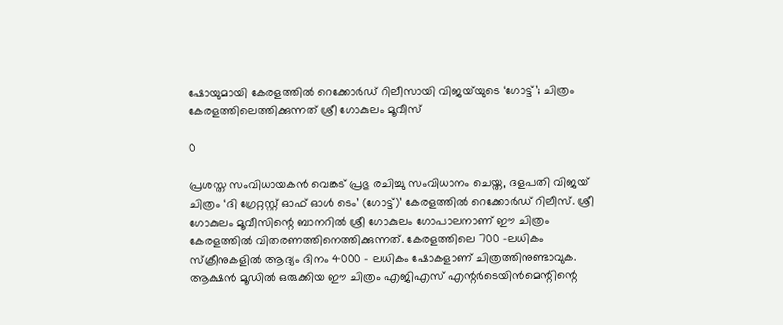ഷോയുമായി കേരളത്തിൽ റെക്കോർഡ് റിലീസായി വിജയ്‌യുടെ ‘ഗോട്ട്’; ചിത്രം കേരളത്തിലെത്തിക്കുന്നത് ശ്രീ ഗോകുലം മൂവീസ്

0

പ്രശസ്ത സംവിധായകൻ വെങ്കട് പ്രഭു രചിച്ചു സംവിധാനം ചെയ്ത, ദളപതി വിജയ്‌ ചിത്രം ‘ദി ഗ്രേറ്റസ്റ്റ് ഓഫ് ഓൾ ടെം’ (ഗോട്ട്)’ കേരളത്തിൽ റെക്കോർഡ് റിലീസ്. ശ്രീ ഗോകുലം മൂവീസിന്റെ ബാനറിൽ ശ്രീ ഗോകുലം ഗോപാലനാണ് ഈ ചിത്രം കേരളത്തിൽ വിതരണത്തിനെത്തിക്കുന്നത്. കേരളത്തിലെ 700 -ലധികം സ്‌ക്രീനുകളിൽ ആദ്യം ദിനം 4000 – ലധികം ഷോകളാണ് ചിത്രത്തിനുണ്ടാവുക. ആക്ഷൻ മൂഡിൽ ഒരുക്കിയ ഈ ചിത്രം എജിഎസ് എന്റര്‍ടെയിന്‍മെന്റിന്റെ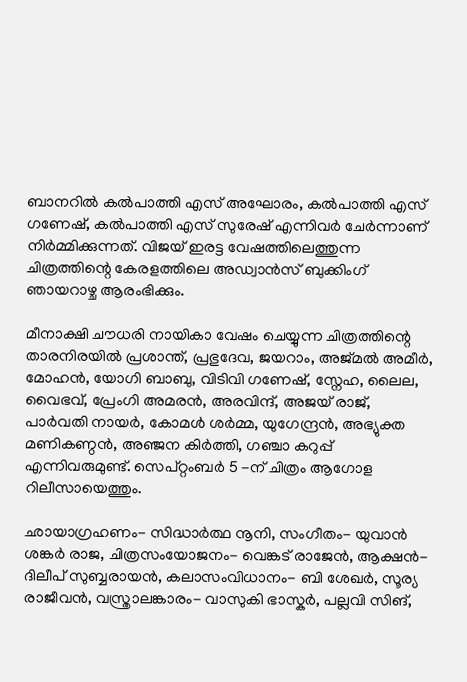ബാനറിൽ കൽപാത്തി എസ് അഘോരം, കൽപാത്തി എസ് ഗണേഷ്, കൽപാത്തി എസ് സുരേഷ് എന്നിവർ ചേർന്നാണ് നിർമ്മിക്കുന്നത്. വിജയ് ഇരട്ട വേഷത്തിലെത്തുന്ന ചിത്രത്തിന്റെ കേരളത്തിലെ അഡ്വാൻസ് ബുക്കിംഗ് ഞായറാഴ്ച ആരംഭിക്കും.

മീനാക്ഷി ചൗധരി നായികാ വേഷം ചെയ്യുന്ന ചിത്രത്തിന്റെ താരനിരയിൽ പ്രശാന്ത്, പ്രഭുദേവ, ജയറാം, അജ്മൽ അമീർ, മോഹൻ, യോഗി ബാബു, വിടിവി ഗണേഷ്, സ്നേഹ, ലൈല, വൈഭവ്, പ്രേംഗി അമരൻ, അരവിന്ദ്, അജയ് രാജ്, പാർവതി നായർ, കോമൾ ശർമ്മ, യുഗേന്ദ്രൻ, അഭ്യുക്ത മണികണ്ഠൻ, അഞ്ജന കിർത്തി, ഗഞ്ചാ കറുപ്പ് എന്നിവരുമുണ്ട്. സെപ്റ്റംബർ 5 -ന് ചിത്രം ആഗോള റിലീസായെത്തും.

ഛായാഗ്രഹണം- സിദ്ധാർത്ഥ നൂനി, സംഗീതം- യുവാൻ ശങ്കർ രാജ, ചിത്രസംയോജനം- വെങ്കട് രാജേൻ, ആക്ഷൻ- ദിലീപ് സുബ്ബരായൻ, കലാസംവിധാനം- ബി ശേഖർ, സൂര്യ രാജീവൻ, വസ്ത്രാലങ്കാരം- വാസുകി ഭാസ്കർ, പല്ലവി സിങ്,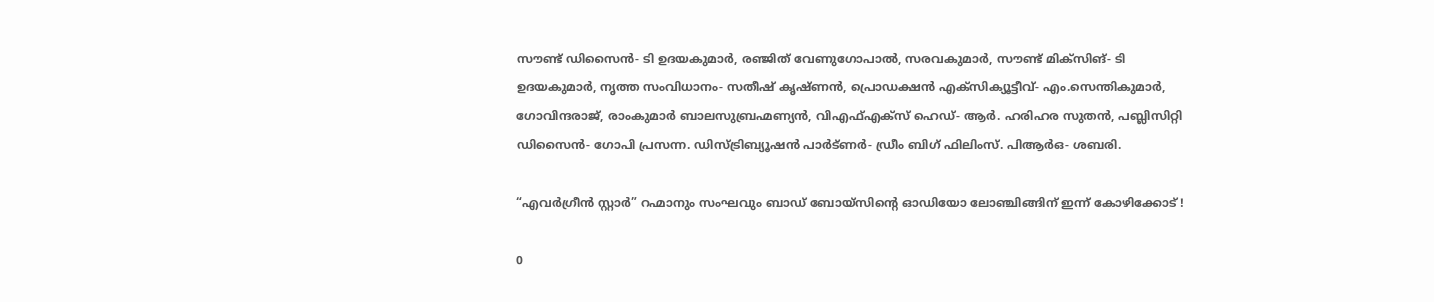സൗണ്ട് ഡിസൈൻ- ടി ഉദയകുമാർ, രഞ്ജിത് വേണുഗോപാൽ, സരവകുമാർ, സൗണ്ട് മിക്സിങ്- ടി ഉദയകുമാർ, നൃത്ത സംവിധാനം- സതീഷ് കൃഷ്ണൻ, പ്രൊഡക്ഷൻ എക്സിക്യൂട്ടീവ്- എം.സെന്തികുമാർ, ഗോവിന്ദരാജ്, രാംകുമാർ ബാലസുബ്രഹ്മണ്യൻ, വിഎഫ്എക്സ് ഹെഡ്- ആർ. ഹരിഹര സുതൻ, പബ്ലിസിറ്റി ഡിസൈൻ- ഗോപി പ്രസന്ന. ഡിസ്ട്രിബ്യൂഷൻ പാർട്ണർ- ഡ്രീം ബിഗ് ഫിലിംസ്. പിആർഒ- ശബരി.

“എവർഗ്രീൻ സ്റ്റാർ” റഹ്മാനും സംഘവും ബാഡ് ബോയ്സിൻ്റെ ഓഡിയോ ലോഞ്ചിങ്ങിന് ഇന്ന് കോഴിക്കോട് !

0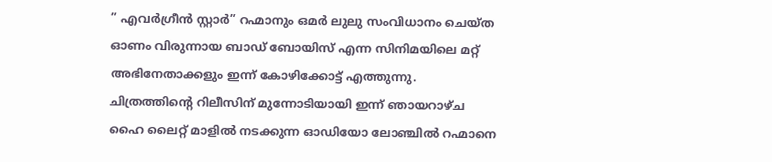” എവർഗ്രീൻ സ്റ്റാർ” റഹ്മാനും ഒമർ ലുലു സംവിധാനം ചെയ്ത ഓണം വിരുന്നായ ബാഡ് ബോയിസ് എന്ന സിനിമയിലെ മറ്റ് അഭിനേതാക്കളും ഇന്ന് കോഴിക്കോട്ട് എത്തുന്നു. ചിത്രത്തിൻ്റെ റിലീസിന് മുന്നോടിയായി ഇന്ന് ഞായറാഴ്ച ഹൈ ലൈറ്റ് മാളിൽ നടക്കുന്ന ഓഡിയോ ലോഞ്ചിൽ റഹ്മാനെ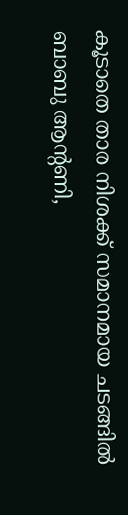കൂടാതെ താര നിശക്ക് സമാനമായ ചടങ്ങിൽ ബാബു ആൻ്റണി,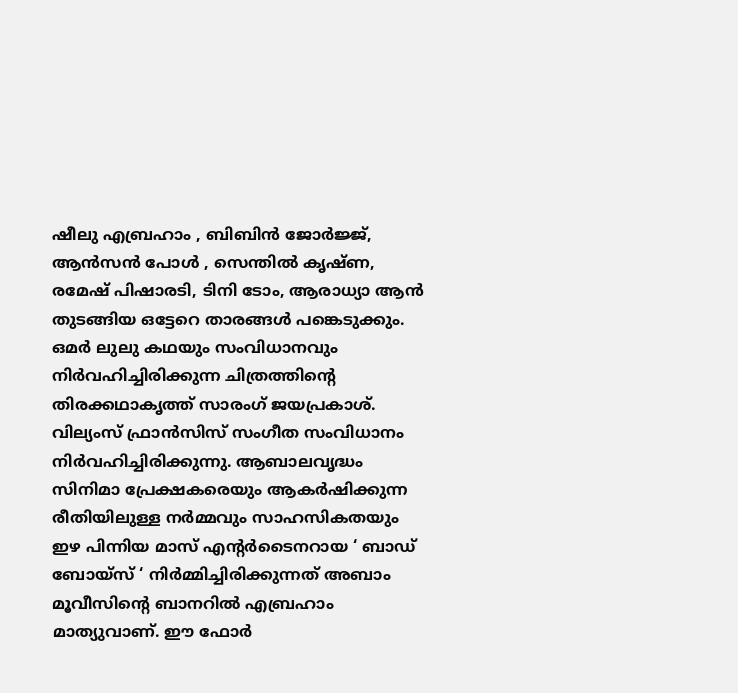ഷീലു എബ്രഹാം , ബിബിൻ ജോർജ്ജ്, ആൻസൻ പോൾ , സെന്തിൽ കൃഷ്ണ, രമേഷ് പിഷാരടി, ടിനി ടോം, ആരാധ്യാ ആൻ തുടങ്ങിയ ഒട്ടേറെ താരങ്ങൾ പങ്കെടുക്കും.
ഒമർ ലുലു കഥയും സംവിധാനവും നിർവഹിച്ചിരിക്കുന്ന ചിത്രത്തിൻ്റെ തിരക്കഥാകൃത്ത് സാരംഗ് ജയപ്രകാശ്. വില്യംസ് ഫ്രാൻസിസ് സംഗീത സംവിധാനം നിർവഹിച്ചിരിക്കുന്നു. ആബാലവൃദ്ധം സിനിമാ പ്രേക്ഷകരെയും ആകർഷിക്കുന്ന രീതിയിലുള്ള നർമ്മവും സാഹസികതയും ഇഴ പിന്നിയ മാസ് എൻ്റർടൈനറായ ‘ ബാഡ് ബോയ്സ് ‘ നിർമ്മിച്ചിരിക്കുന്നത് അബാം മൂവീസിൻ്റെ ബാനറിൽ എബ്രഹാം മാത്യുവാണ്. ഈ ഫോർ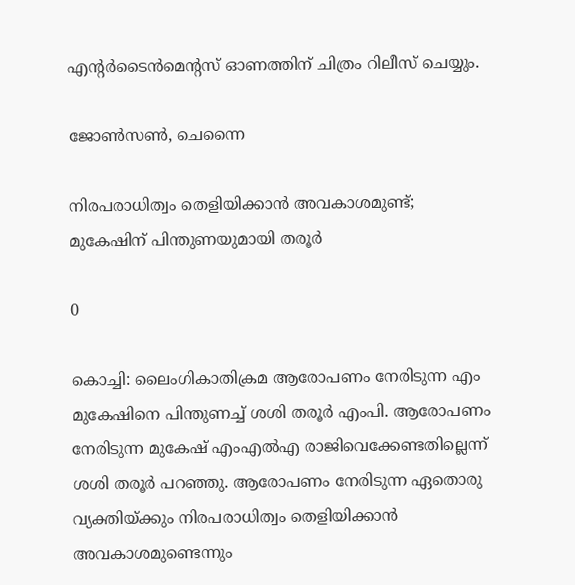എൻ്റർടൈൻമെൻ്റസ് ഓണത്തിന് ചിത്രം റിലീസ് ചെയ്യും.

ജോൺസൺ, ചെന്നൈ

നിരപരാധിത്വം തെളിയിക്കാന്‍ അവകാശമുണ്ട്; മുകേഷിന് പിന്തുണയുമായി തരൂർ

0

കൊച്ചി: ലൈംഗികാതിക്രമ ആരോപണം നേരിടുന്ന എം മുകേഷിനെ പിന്തുണച്ച് ശശി തരൂര്‍ എംപി. ആരോപണം നേരിടുന്ന മുകേഷ് എംഎല്‍എ രാജിവെക്കേണ്ടതില്ലെന്ന് ശശി തരൂര്‍ പറഞ്ഞു. ആരോപണം നേരിടുന്ന ഏതൊരു വ്യക്തിയ്ക്കും നിരപരാധിത്വം തെളിയിക്കാന്‍ അവകാശമുണ്ടെന്നും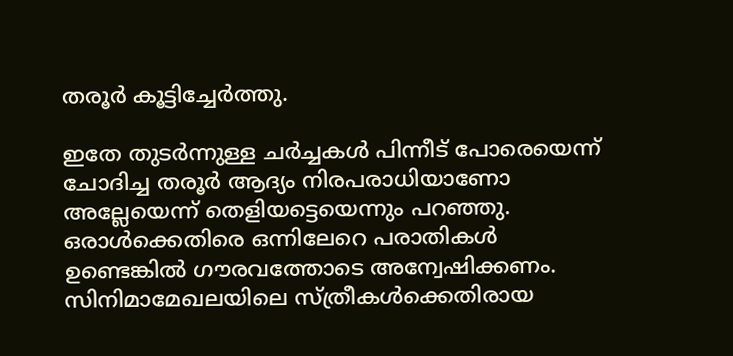തരൂര്‍ കൂട്ടിച്ചേര്‍ത്തു.

ഇതേ തുടര്‍ന്നുള്ള ചര്‍ച്ചകള്‍ പിന്നീട് പോരെയെന്ന് ചോദിച്ച തരൂര്‍ ആദ്യം നിരപരാധിയാണോ അല്ലേയെന്ന് തെളിയട്ടെയെന്നും പറഞ്ഞു.
ഒരാള്‍ക്കെതിരെ ഒന്നിലേറെ പരാതികള്‍ ഉണ്ടെങ്കില്‍ ഗൗരവത്തോടെ അന്വേഷിക്കണം. സിനിമാമേഖലയിലെ സ്ത്രീകള്‍ക്കെതിരായ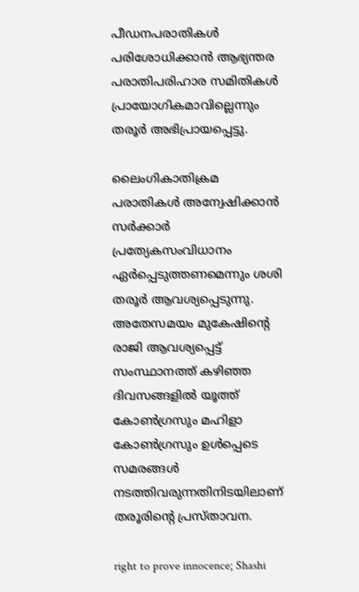പീഡനപരാതികള്‍ പരിശോധിക്കാന്‍ ആഭ്യന്തര പരാതിപരിഹാര സമിതികള്‍ പ്രായോഗികമാവില്ലെന്നും തരൂര്‍ അഭിപ്രായപ്പെട്ടു.

ലൈംഗികാതിക്രമ പരാതികള്‍ അന്വേഷിക്കാന്‍ സര്‍ക്കാര്‍ പ്രത്യേകസംവിധാനം ഏര്‍പ്പെടുത്തണമെന്നും ശശി തരൂര്‍ ആവശ്യപ്പെടുന്നു. അതേസമയം മുകേഷിന്റെ രാജി ആവശ്യപ്പെട്ട് സംസ്ഥാനത്ത് കഴിഞ്ഞ ദിവസങ്ങളില്‍ യൂത്ത് കോണ്‍ഗ്രസും മഹിളാ കോണ്‍ഗ്രസും ഉള്‍പ്പെടെ സമരങ്ങള്‍ നടത്തിവരുന്നതിനിടയിലാണ് തരൂരിന്റെ പ്രസ്താവന.

right to prove innocence; Shashi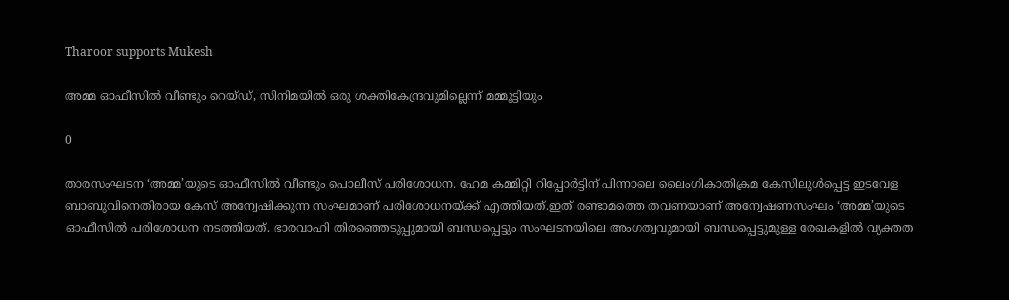Tharoor supports Mukesh

അമ്മ ഓഫീസിൽ വീണ്ടും റെയ്ഡ്, സിനിമയില്‍ ഒരു ശക്തികേന്ദ്രവുമില്ലെന്ന് മമ്മൂട്ടിയും

0

താരസംഘടന ‘അമ്മ’യുടെ ഓഫീസിൽ വീണ്ടും പൊലീസ് പരിശോധന. ഹേമ കമ്മിറ്റി റിപ്പോർട്ടിന് പിന്നാലെ ലൈംഗികാതിക്രമ കേസിലുൾപ്പെട്ട ഇടവേള ബാബുവിനെതിരായ കേസ് അന്വേഷിക്കുന്ന സംഘമാണ് പരിശോധനയ്ക്ക് എത്തിയത്.ഇത് രണ്ടാമത്തെ തവണയാണ് അന്വേഷണസംഘം ‘അമ്മ’യുടെ ഓഫീസിൽ പരിശോധന നടത്തിയത്. ഭാരവാഹി തിരഞ്ഞെടുപ്പുമായി ബന്ധപ്പെട്ടും സംഘടനയിലെ അംഗത്വവുമായി ബന്ധപ്പെട്ടുമുള്ള രേഖകളിൽ വ്യക്തത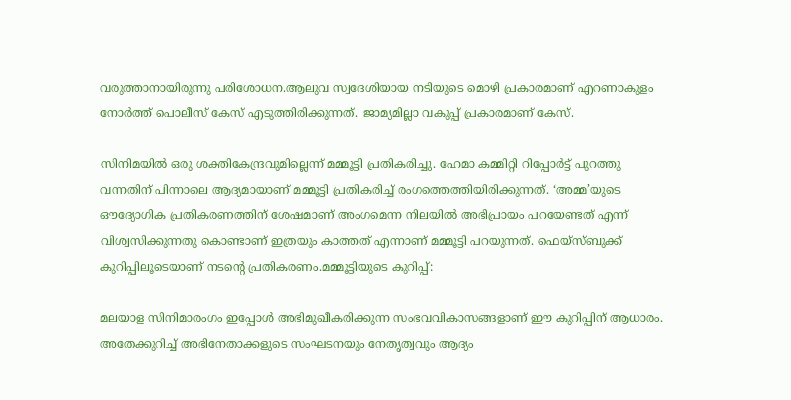വരുത്താനായിരുന്നു പരിശോധന.ആലുവ സ്വദേശിയായ നടിയുടെ മൊഴി പ്രകാരമാണ് എറണാകുളം നോർത്ത് പൊലീസ് കേസ് എടുത്തിരിക്കുന്നത്. ജാമ്യമില്ലാ വകുപ്പ് പ്രകാരമാണ് കേസ്.

സിനിമയില്‍ ഒരു ശക്തികേന്ദ്രവുമില്ലെന്ന് മമ്മൂട്ടി പ്രതികരിച്ചു. ഹേമാ കമ്മിറ്റി റിപ്പോര്‍ട്ട് പുറത്തു വന്നതിന് പിന്നാലെ ആദ്യമായാണ് മമ്മൂട്ടി പ്രതികരിച്ച് രംഗത്തെത്തിയിരിക്കുന്നത്. ‘അമ്മ’യുടെ ഔദ്യോഗിക പ്രതികരണത്തിന് ശേഷമാണ് അംഗമെന്ന നിലയില്‍ അഭിപ്രായം പറയേണ്ടത് എന്ന് വിശ്വസിക്കുന്നതു കൊണ്ടാണ് ഇത്രയും കാത്തത് എന്നാണ് മമ്മൂട്ടി പറയുന്നത്. ഫെയ്‌സ്ബുക്ക് കുറിപ്പിലൂടെയാണ് നടന്റെ പ്രതികരണം.മമ്മൂട്ടിയുടെ കുറിപ്പ്:

മലയാള സിനിമാരംഗം ഇപ്പോള്‍ അഭിമുഖീകരിക്കുന്ന സംഭവവികാസങ്ങളാണ് ഈ കുറിപ്പിന് ആധാരം. അതേക്കുറിച്ച് അഭിനേതാക്കളുടെ സംഘടനയും നേതൃത്വവും ആദ്യം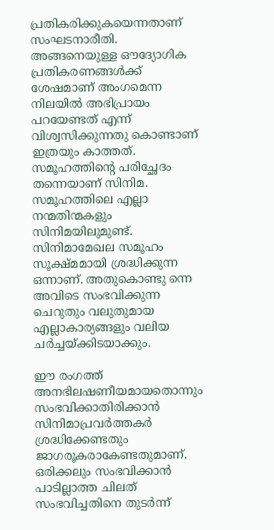പ്രതികരിക്കുകയെന്നതാണ് സംഘടനാരീതി. അങ്ങനെയുള്ള ഔദ്യോഗിക പ്രതികരണങ്ങള്‍ക്ക് ശേഷമാണ് അംഗമെന്ന നിലയില്‍ അഭിപ്രായം പറയേണ്ടത് എന്ന് വിശ്വസിക്കുന്നതു കൊണ്ടാണ് ഇത്രയും കാത്തത്. സമൂഹത്തിന്റെ പരിച്ഛേദം തന്നെയാണ് സിനിമ. സമൂഹത്തിലെ എല്ലാ നന്മതിന്മകളും സിനിമയിലുമുണ്ട്. സിനിമാമേഖല സമൂഹം സൂക്ഷ്മമായി ശ്രദ്ധിക്കുന്ന ഒന്നാണ്. അതുകൊണ്ടു ന്നെ അവിടെ സംഭവിക്കുന്ന ചെറുതും വലുതുമായ എല്ലാകാര്യങ്ങളും വലിയ ചര്‍ച്ചയ്ക്കിടയാക്കും.

ഈ രംഗത്ത് അനഭിലഷണീയമായതൊന്നും സംഭവിക്കാതിരിക്കാന്‍ സിനിമാപ്രവര്‍ത്തകര്‍ ശ്രദ്ധിക്കേണ്ടതും ജാഗരൂകരാകേണ്ടതുമാണ്. ഒരിക്കലും സംഭവിക്കാന്‍ പാടില്ലാത്ത ചിലത് സംഭവിച്ചതിനെ തുടര്‍ന്ന്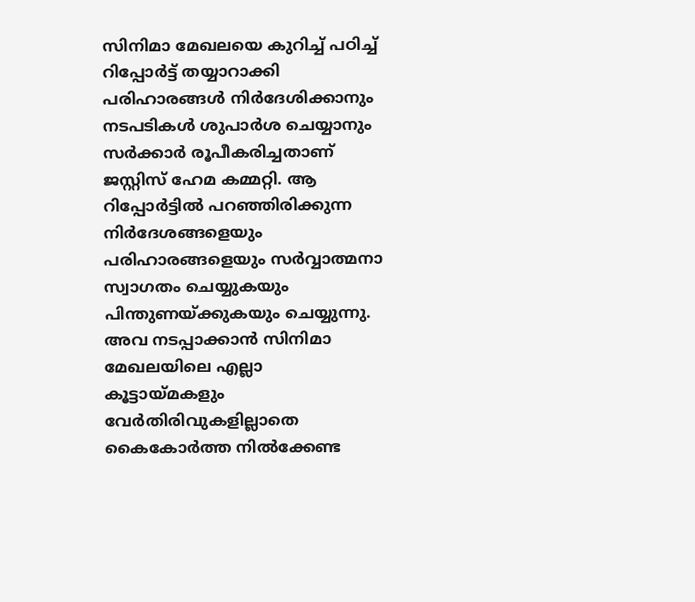സിനിമാ മേഖലയെ കുറിച്ച് പഠിച്ച് റിപ്പോര്‍ട്ട് തയ്യാറാക്കി പരിഹാരങ്ങള്‍ നിര്‍ദേശിക്കാനും നടപടികള്‍ ശുപാര്‍ശ ചെയ്യാനും സര്‍ക്കാര്‍ രൂപീകരിച്ചതാണ് ജസ്റ്റിസ് ഹേമ കമ്മറ്റി. ആ റിപ്പോര്‍ട്ടില്‍ പറഞ്ഞിരിക്കുന്ന നിര്‍ദേശങ്ങളെയും പരിഹാരങ്ങളെയും സര്‍വ്വാത്മനാ സ്വാഗതം ചെയ്യുകയും പിന്തുണയ്ക്കുകയും ചെയ്യുന്നു. അവ നടപ്പാക്കാന്‍ സിനിമാ മേഖലയിലെ എല്ലാ കൂട്ടായ്മകളും വേര്‍തിരിവുകളില്ലാതെ കൈകോര്‍ത്ത നില്‍ക്കേണ്ട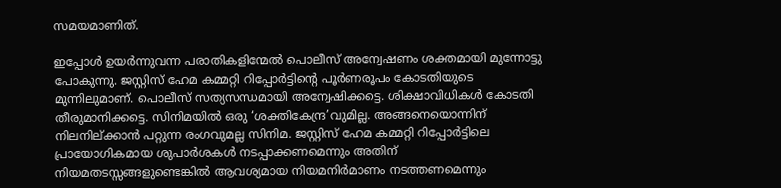സമയമാണിത്.

ഇപ്പോള്‍ ഉയര്‍ന്നുവന്ന പരാതികളിന്മേല്‍ പൊലീസ് അന്വേഷണം ശക്തമായി മുന്നോട്ടു പോകുന്നു. ജസ്റ്റിസ് ഹേമ കമ്മറ്റി റിപ്പോര്‍ട്ടിന്റെ പൂര്‍ണരൂപം കോടതിയുടെ മുന്നിലുമാണ്. പൊലീസ് സത്യസന്ധമായി അന്വേഷിക്കട്ടെ. ശിക്ഷാവിധികള്‍ കോടതി തീരുമാനിക്കട്ടെ. സിനിമയില്‍ ഒരു ‘ശക്തികേന്ദ്ര’വുമില്ല. അങ്ങനെയൊന്നിന് നിലനില്ക്കാന്‍ പറ്റുന്ന രംഗവുമല്ല സിനിമ. ജസ്റ്റിസ് ഹേമ കമ്മറ്റി റിപ്പോര്‍ട്ടിലെ പ്രായോഗികമായ ശുപാര്‍ശകള്‍ നടപ്പാക്കണമെന്നും അതിന് നിയമതടസ്സങ്ങളുണ്ടെങ്കില്‍ ആവശ്യമായ നിയമനിര്‍മാണം നടത്തണമെന്നും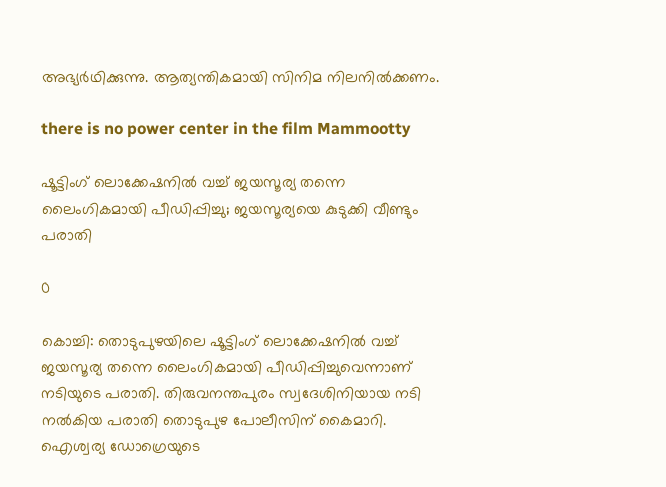അഭ്യര്‍ഥിക്കുന്നു. ആത്യന്തികമായി സിനിമ നിലനില്‍ക്കണം.

there is no power center in the film Mammootty

ഷൂട്ടിംഗ് ലൊക്കേഷനിൽ വച്ച് ജയസൂര്യ തന്നെ ലൈംഗികമായി പീഡിപ്പിച്ചു; ജയസൂര്യയെ കുടുക്കി വീണ്ടും പരാതി

0

കൊച്ചി: തൊടുപുഴയിലെ ഷൂട്ടിംഗ് ലൊക്കേഷനിൽ വച്ച് ജയസൂര്യ തന്നെ ലൈംഗികമായി പീഡിപ്പിച്ചുവെന്നാണ് നടിയുടെ പരാതി. തിരുവനന്തപുരം സ്വദേശിനിയായ നടി നൽകിയ പരാതി തൊടുപുഴ പോലീസിന് കൈമാറി. ഐശ്വര്യ ഡോഗ്രെയുടെ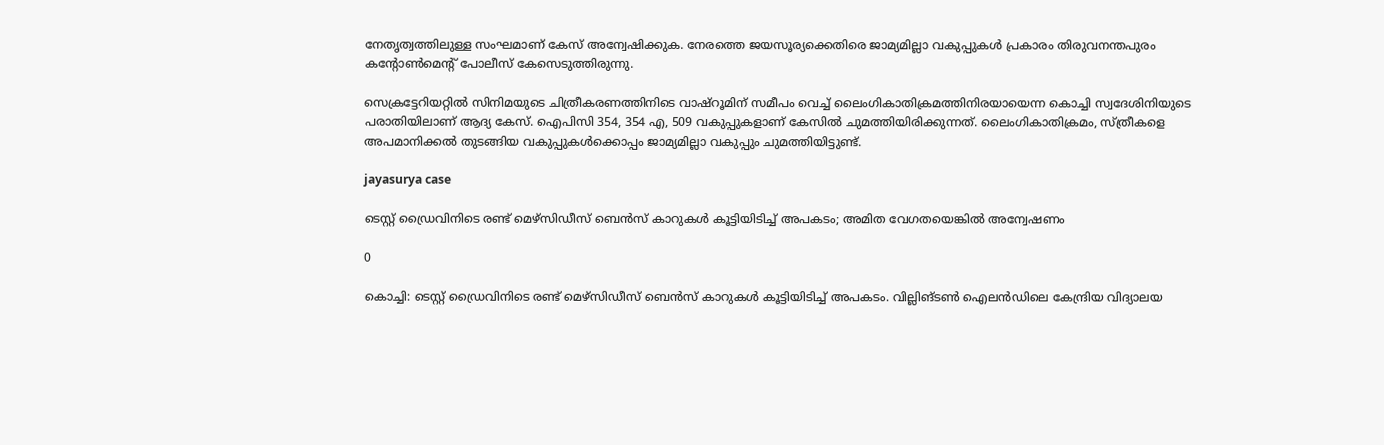നേതൃത്വത്തിലുള്ള സംഘമാണ് കേസ് അന്വേഷിക്കുക. നേരത്തെ ജയസൂര്യക്കെതിരെ ജാമ്യമില്ലാ വകുപ്പുകൾ പ്രകാരം തിരുവനന്തപുരം കൻ്റോൺമെൻ്റ് പോലീസ് കേസെടുത്തിരുന്നു.

സെക്രട്ടേറിയറ്റിൽ സിനിമയുടെ ചിത്രീകരണത്തിനിടെ വാഷ്‌റൂമിന് സമീപം വെച്ച് ലൈംഗികാതിക്രമത്തിനിരയായെന്ന കൊച്ചി സ്വദേശിനിയുടെ പരാതിയിലാണ് ആദ്യ കേസ്. ഐപിസി 354, 354 എ, 509 വകുപ്പുകളാണ് കേസിൽ ചുമത്തിയിരിക്കുന്നത്. ലൈംഗികാതിക്രമം, സ്ത്രീകളെ അപമാനിക്കൽ തുടങ്ങിയ വകുപ്പുകൾക്കൊപ്പം ജാമ്യമില്ലാ വകുപ്പും ചുമത്തിയിട്ടുണ്ട്.

jayasurya case

ടെസ്റ്റ് ഡ്രൈവിനിടെ രണ്ട് മെഴ്‌സിഡീസ് ബെന്‍സ് കാറുകള്‍ കൂട്ടിയിടിച്ച് അപകടം; അമിത വേഗതയെങ്കിൽ അന്വേഷണം

0

കൊച്ചി: ടെസ്റ്റ് ഡ്രൈവിനിടെ രണ്ട് മെഴ്‌സിഡീസ് ബെന്‍സ് കാറുകള്‍ കൂട്ടിയിടിച്ച് അപകടം. വില്ലിങ്ടണ്‍ ഐലന്‍ഡിലെ കേന്ദ്രിയ വിദ്യാലയ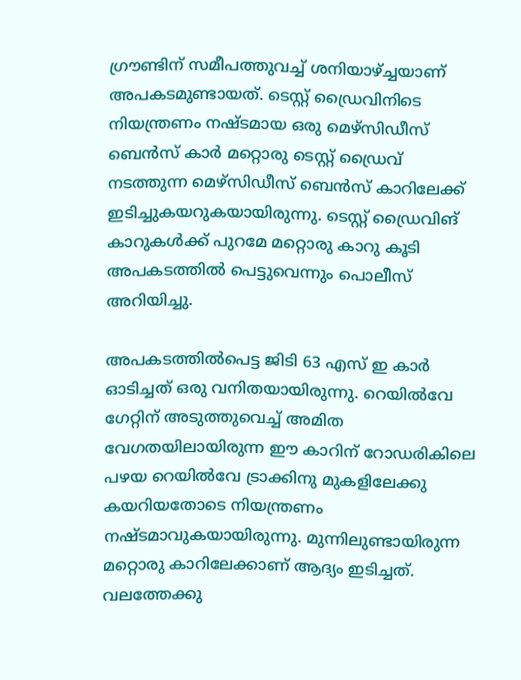ഗ്രൗണ്ടിന് സമീപത്തുവച്ച് ശനിയാഴ്ച്ചയാണ് അപകടമുണ്ടായത്. ടെസ്റ്റ് ഡ്രൈവിനിടെ നിയന്ത്രണം നഷ്ടമായ ഒരു മെഴ്‌സിഡീസ് ബെന്‍സ് കാര്‍ മറ്റൊരു ടെസ്റ്റ് ഡ്രൈവ് നടത്തുന്ന മെഴ്‌സിഡീസ് ബെന്‍സ് കാറിലേക്ക് ഇടിച്ചുകയറുകയായിരുന്നു. ടെസ്റ്റ് ഡ്രൈവിങ് കാറുകള്‍ക്ക് പുറമേ മറ്റൊരു കാറു കൂടി അപകടത്തില്‍ പെട്ടുവെന്നും പൊലീസ് അറിയിച്ചു.

അപകടത്തില്‍പെട്ട ജിടി 63 എസ് ഇ കാര്‍ ഓടിച്ചത് ഒരു വനിതയായിരുന്നു. റെയില്‍വേ ഗേറ്റിന് അടുത്തുവെച്ച് അമിത വേഗതയിലായിരുന്ന ഈ കാറിന് റോഡരികിലെ പഴയ റെയില്‍വേ ട്രാക്കിനു മുകളിലേക്കു കയറിയതോടെ നിയന്ത്രണം നഷ്ടമാവുകയായിരുന്നു. മുന്നിലുണ്ടായിരുന്ന മറ്റൊരു കാറിലേക്കാണ് ആദ്യം ഇടിച്ചത്. വലത്തേക്കു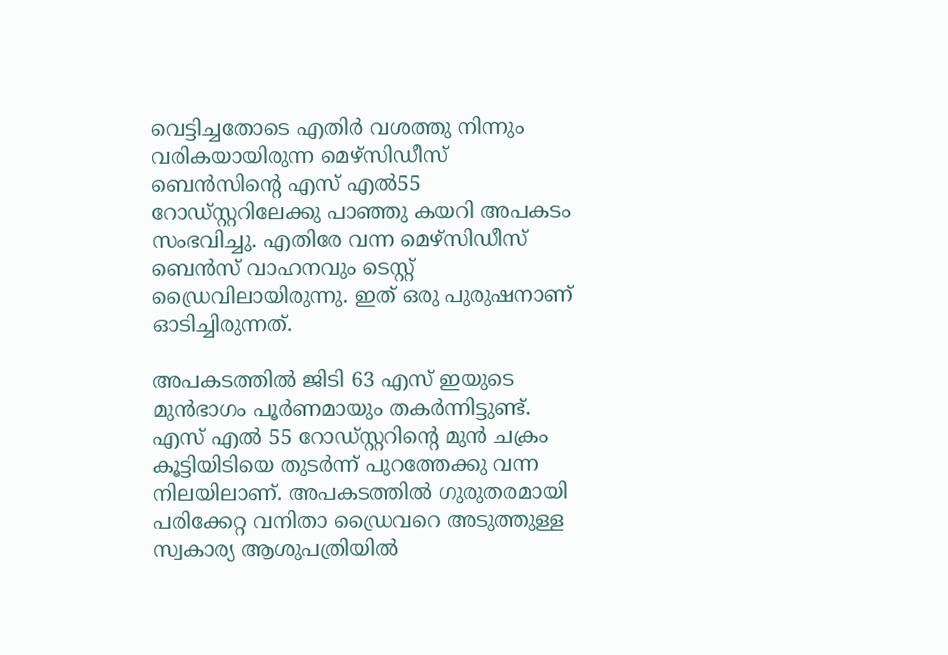വെട്ടിച്ചതോടെ എതിര്‍ വശത്തു നിന്നും വരികയായിരുന്ന മെഴ്‌സിഡീസ് ബെന്‍സിന്റെ എസ് എല്‍55 റോഡ്‌സ്റ്ററിലേക്കു പാഞ്ഞു കയറി അപകടം സംഭവിച്ചു. എതിരേ വന്ന മെഴ്‌സിഡീസ് ബെന്‍സ് വാഹനവും ടെസ്റ്റ് ഡ്രൈവിലായിരുന്നു. ഇത് ഒരു പുരുഷനാണ് ഓടിച്ചിരുന്നത്.

അപകടത്തില്‍ ജിടി 63 എസ് ഇയുടെ മുന്‍ഭാഗം പൂര്‍ണമായും തകര്‍ന്നിട്ടുണ്ട്. എസ് എല്‍ 55 റോഡ്‌സ്റ്ററിന്റെ മുന്‍ ചക്രം കൂട്ടിയിടിയെ തുടര്‍ന്ന് പുറത്തേക്കു വന്ന നിലയിലാണ്. അപകടത്തില്‍ ഗുരുതരമായി പരിക്കേറ്റ വനിതാ ഡ്രൈവറെ അടുത്തുള്ള സ്വകാര്യ ആശുപത്രിയില്‍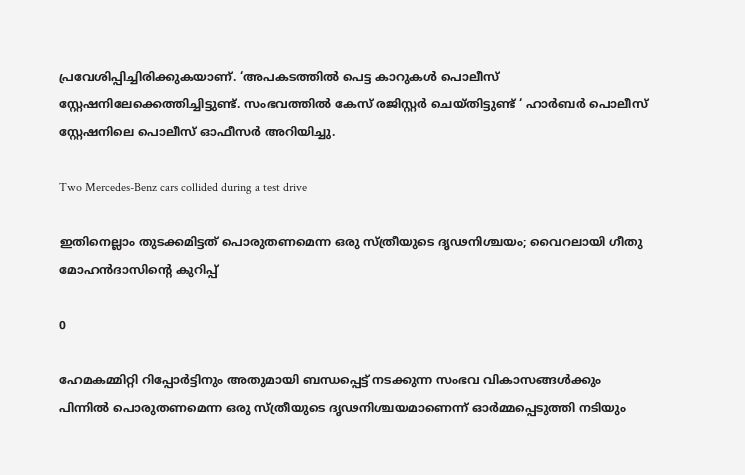പ്രവേശിപ്പിച്ചിരിക്കുകയാണ്. ‘അപകടത്തില്‍ പെട്ട കാറുകള്‍ പൊലീസ് സ്റ്റേഷനിലേക്കെത്തിച്ചിട്ടുണ്ട്. സംഭവത്തില്‍ കേസ് രജിസ്റ്റര്‍ ചെയ്തിട്ടുണ്ട് ‘ ഹാര്‍ബര്‍ പൊലീസ് സ്റ്റേഷനിലെ പൊലീസ് ഓഫീസര്‍ അറിയിച്ചു.

Two Mercedes-Benz cars collided during a test drive

ഇതിനെല്ലാം തുടക്കമിട്ടത് പൊരുതണമെന്ന ഒരു സ്ത്രീയുടെ ദൃഢനിശ്ചയം; വൈറലായി ഗീതു മോഹന്‍ദാസിന്റെ കുറിപ്പ്

0

ഹേമകമ്മിറ്റി റിപ്പോര്‍ട്ടിനും അതുമായി ബന്ധപ്പെട്ട് നടക്കുന്ന സംഭവ വികാസങ്ങള്‍ക്കും പിന്നില്‍ പൊരുതണമെന്ന ഒരു സ്ത്രീയുടെ ദൃഢനിശ്ചയമാണെന്ന് ഓര്‍മ്മപ്പെടുത്തി നടിയും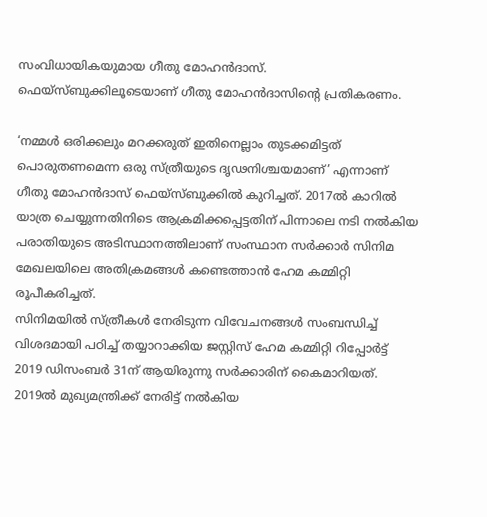സംവിധായികയുമായ ഗീതു മോഹന്‍ദാസ്. ഫെയ്‌സ്ബുക്കിലൂടെയാണ് ഗീതു മോഹന്‍ദാസിന്റെ പ്രതികരണം.

‘നമ്മള്‍ ഒരിക്കലും മറക്കരുത് ഇതിനെല്ലാം തുടക്കമിട്ടത് പൊരുതണമെന്ന ഒരു സ്ത്രീയുടെ ദൃഢനിശ്ചയമാണ്’ എന്നാണ് ഗീതു മോഹന്‍ദാസ് ഫെയ്‌സ്ബുക്കില്‍ കുറിച്ചത്. 2017ല്‍ കാറില്‍ യാത്ര ചെയ്യുന്നതിനിടെ ആക്രമിക്കപ്പെട്ടതിന് പിന്നാലെ നടി നല്‍കിയ പരാതിയുടെ അടിസ്ഥാനത്തിലാണ് സംസ്ഥാന സര്‍ക്കാര്‍ സിനിമ മേഖലയിലെ അതിക്രമങ്ങള്‍ കണ്ടെത്താന്‍ ഹേമ കമ്മിറ്റി രൂപീകരിച്ചത്.
സിനിമയില്‍ സ്ത്രീകള്‍ നേരിടുന്ന വിവേചനങ്ങള്‍ സംബന്ധിച്ച് വിശദമായി പഠിച്ച് തയ്യാറാക്കിയ ജസ്റ്റിസ് ഹേമ കമ്മിറ്റി റിപ്പോര്‍ട്ട് 2019 ഡിസംബര്‍ 31ന് ആയിരുന്നു സര്‍ക്കാരിന് കൈമാറിയത്. 2019ല്‍ മുഖ്യമന്ത്രിക്ക് നേരിട്ട് നല്‍കിയ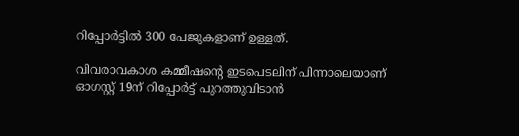റിപ്പോര്‍ട്ടില്‍ 300 പേജുകളാണ് ഉള്ളത്.

വിവരാവകാശ കമ്മീഷന്റെ ഇടപെടലിന് പിന്നാലെയാണ് ഓഗസ്റ്റ് 19ന് റിപ്പോര്‍ട്ട് പുറത്തുവിടാന്‍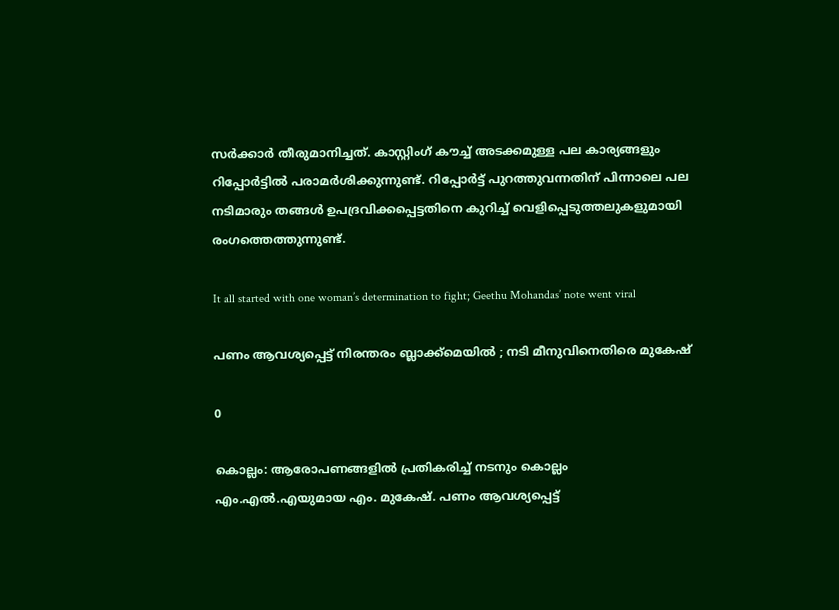സര്‍ക്കാര്‍ തീരുമാനിച്ചത്. കാസ്റ്റിംഗ് കൗച്ച് അടക്കമുള്ള പല കാര്യങ്ങളും റിപ്പോര്‍ട്ടില്‍ പരാമര്‍ശിക്കുന്നുണ്ട്. റിപ്പോര്‍ട്ട് പുറത്തുവന്നതിന് പിന്നാലെ പല നടിമാരും തങ്ങള്‍ ഉപദ്രവിക്കപ്പെട്ടതിനെ കുറിച്ച് വെളിപ്പെടുത്തലുകളുമായി രംഗത്തെത്തുന്നുണ്ട്.

It all started with one woman’s determination to fight; Geethu Mohandas’ note went viral

പണം ആവശ്യപ്പെട്ട് നിരന്തരം ബ്ലാക്ക്‌മെയില്‍ ; നടി മീനുവിനെതിരെ മുകേഷ്

0

കൊല്ലം: ആരോപണങ്ങളിൽ പ്രതികരിച്ച് നടനും കൊല്ലം എം.എൽ.എയുമായ എം. മുകേഷ്. പണം ആവശ്യപ്പെട്ട്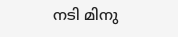നടി മിനു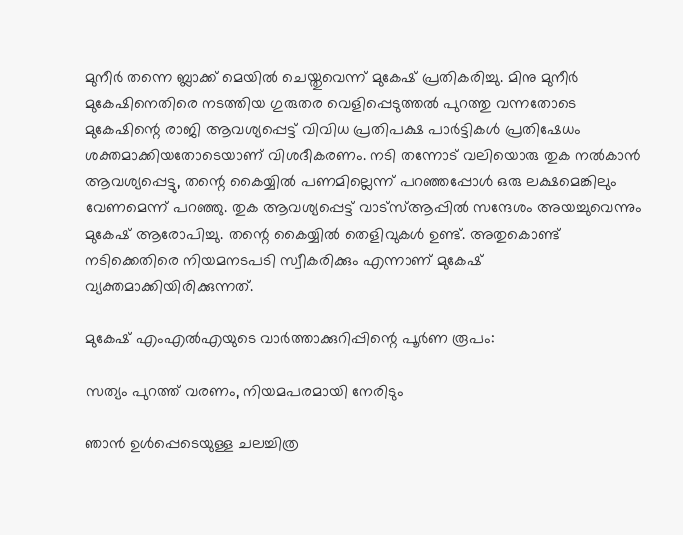മുനീര്‍ തന്നെ ബ്ലാക്ക് മെയില്‍ ചെയ്തുവെന്ന് മുകേഷ് പ്രതികരിച്ചു. മിനു മുനീര്‍ മുകേഷിനെതിരെ നടത്തിയ ഗുരുതര വെളിപ്പെടുത്തല്‍ പുറത്തു വന്നതോടെ മുകേഷിന്റെ രാജി ആവശ്യപ്പെട്ട് വിവിധ പ്രതിപക്ഷ പാര്‍ട്ടികള്‍ പ്രതിഷേധം ശക്തമാക്കിയതോടെയാണ് വിശദീകരണം. നടി തന്നോട് വലിയൊരു തുക നല്‍കാന്‍ ആവശ്യപ്പെട്ടു, തന്റെ കൈയ്യില്‍ പണമില്ലെന്ന് പറഞ്ഞപ്പോള്‍ ഒരു ലക്ഷമെങ്കിലും വേണമെന്ന് പറഞ്ഞു. തുക ആവശ്യപ്പെട്ട് വാട്‌സ്ആപ്പില്‍ സന്ദേശം അയച്ചുവെന്നും മുകേഷ് ആരോപിച്ചു. തന്റെ കൈയ്യില്‍ തെളിവുകള്‍ ഉണ്ട്. അതുകൊണ്ട് നടിക്കെതിരെ നിയമനടപടി സ്വീകരിക്കും എന്നാണ് മുകേഷ് വ്യക്തമാക്കിയിരിക്കുന്നത്.

മുകേഷ് എംഎല്‍എയുടെ വാര്‍ത്താക്കുറിപ്പിന്റെ പൂര്‍ണ രൂപം:

സത്യം പുറത്ത് വരണം, നിയമപരമായി നേരിടും

ഞാന്‍ ഉള്‍പ്പെടെയുള്ള ചലച്ചിത്ര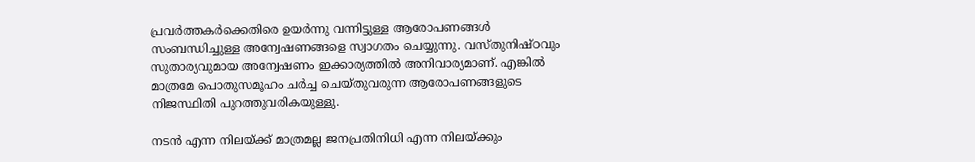പ്രവര്‍ത്തകര്‍ക്കെതിരെ ഉയര്‍ന്നു വന്നിട്ടുള്ള ആരോപണങ്ങള്‍ സംബന്ധിച്ചുള്ള അന്വേഷണങ്ങളെ സ്വാഗതം ചെയ്യുന്നു. വസ്തുനിഷ്ഠവും സുതാര്യവുമായ അന്വേഷണം ഇക്കാര്യത്തില്‍ അനിവാര്യമാണ്. എങ്കില്‍ മാത്രമേ പൊതുസമൂഹം ചര്‍ച്ച ചെയ്തുവരുന്ന ആരോപണങ്ങളുടെ നിജസ്ഥിതി പുറത്തുവരികയുള്ളു.

നടന്‍ എന്ന നിലയ്ക്ക് മാത്രമല്ല ജനപ്രതിനിധി എന്ന നിലയ്ക്കും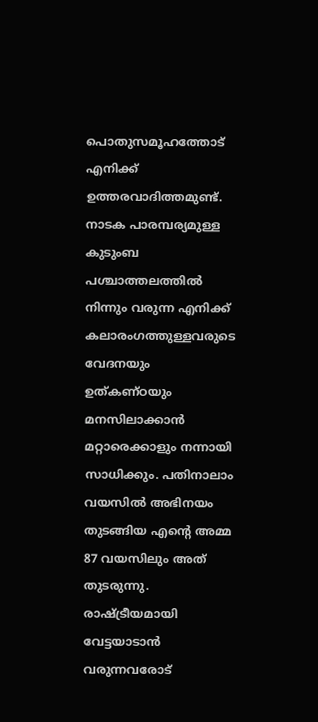പൊതുസമൂഹത്തോട് എനിക്ക് ഉത്തരവാദിത്തമുണ്ട്. നാടക പാരമ്പര്യമുള്ള കുടുംബ പശ്ചാത്തലത്തില്‍ നിന്നും വരുന്ന എനിക്ക് കലാരംഗത്തുള്ളവരുടെ വേദനയും ഉത്കണ്ഠയും മനസിലാക്കാന്‍ മറ്റാരെക്കാളും നന്നായി സാധിക്കും. പതിനാലാം വയസില്‍ അഭിനയം തുടങ്ങിയ എന്റെ അമ്മ 87 വയസിലും അത് തുടരുന്നു. രാഷ്ട്രീയമായി വേട്ടയാടാന്‍ വരുന്നവരോട്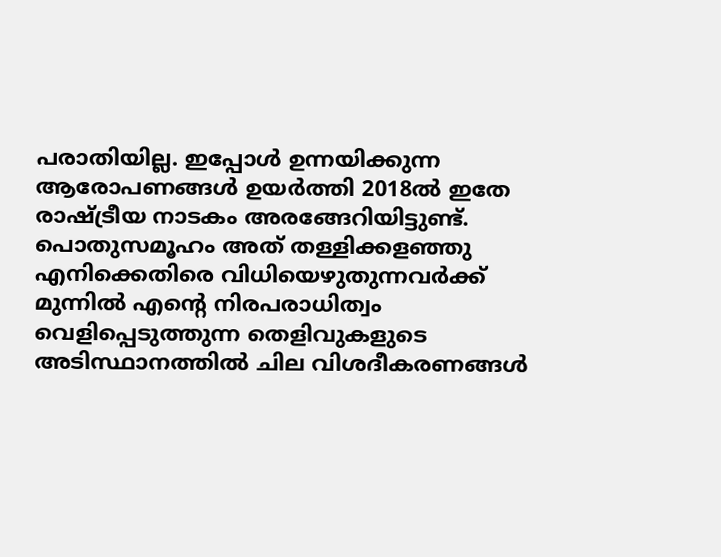പരാതിയില്ല. ഇപ്പോള്‍ ഉന്നയിക്കുന്ന ആരോപണങ്ങള്‍ ഉയര്‍ത്തി 2018ല്‍ ഇതേ രാഷ്ട്രീയ നാടകം അരങ്ങേറിയിട്ടുണ്ട്. പൊതുസമൂഹം അത് തള്ളിക്കളഞ്ഞു എനിക്കെതിരെ വിധിയെഴുതുന്നവര്‍ക്ക് മുന്നില്‍ എന്റെ നിരപരാധിത്വം വെളിപ്പെടുത്തുന്ന തെളിവുകളുടെ അടിസ്ഥാനത്തില്‍ ചില വിശദീകരണങ്ങള്‍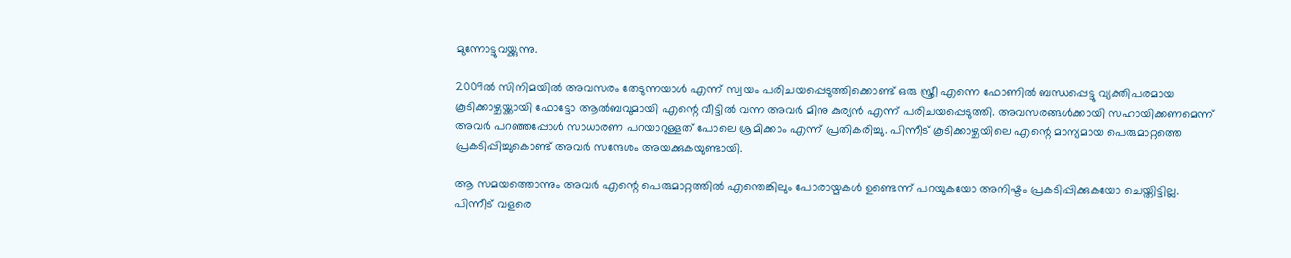മുന്നോട്ടുവയ്ക്കുന്നു.

2009ല്‍ സിനിമയില്‍ അവസരം തേടുന്നയാള്‍ എന്ന് സ്വയം പരിചയപ്പെടുത്തിക്കൊണ്ട് ഒരു സ്ത്രീ എന്നെ ഫോണില്‍ ബന്ധപ്പെട്ടു വ്യക്തിപരമായ കൂടിക്കാഴ്ചയ്ക്കായി ഫോട്ടോ ആല്‍ബവുമായി എന്റെ വീട്ടില്‍ വന്ന അവര്‍ മിനു കുര്യന്‍ എന്ന് പരിചയപ്പെടുത്തി. അവസരങ്ങള്‍ക്കായി സഹായിക്കണമെന്ന് അവര്‍ പറഞ്ഞപ്പോള്‍ സാധാരണ പറയാറുള്ളത് പോലെ ശ്രമിക്കാം എന്ന് പ്രതികരിച്ചു. പിന്നീട് കൂടിക്കാഴ്ചയിലെ എന്റെ മാന്യമായ പെരുമാറ്റത്തെ പ്രകടിപ്പിച്ചുകൊണ്ട് അവര്‍ സന്ദേശം അയക്കുകയുണ്ടായി.

ആ സമയത്തൊന്നും അവര്‍ എന്റെ പെരുമാറ്റത്തില്‍ എന്തെങ്കിലും പോരായ്മകള്‍ ഉണ്ടെന്ന് പറയുകയോ അനിഷ്ടം പ്രകടിപ്പിക്കുകയോ ചെയ്തിട്ടില്ല. പിന്നീട് വളരെ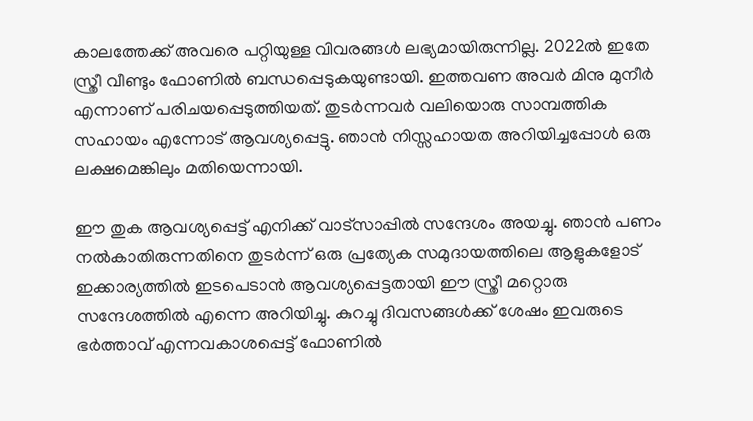കാലത്തേക്ക് അവരെ പറ്റിയുള്ള വിവരങ്ങള്‍ ലഭ്യമായിരുന്നില്ല. 2022ല്‍ ഇതേ സ്ത്രീ വീണ്ടും ഫോണില്‍ ബന്ധപ്പെടുകയുണ്ടായി. ഇത്തവണ അവര്‍ മിനു മുനീര്‍ എന്നാണ് പരിചയപ്പെടുത്തിയത്. തുടര്‍ന്നവര്‍ വലിയൊരു സാമ്പത്തിക സഹായം എന്നോട് ആവശ്യപ്പെട്ടു. ഞാന്‍ നിസ്സഹായത അറിയിച്ചപ്പോള്‍ ഒരു ലക്ഷമെങ്കിലും മതിയെന്നായി.

ഈ തുക ആവശ്യപ്പെട്ട് എനിക്ക് വാട്‌സാപ്പില്‍ സന്ദേശം അയച്ചു. ഞാന്‍ പണം നല്‍കാതിരുന്നതിനെ തുടര്‍ന്ന് ഒരു പ്രത്യേക സമുദായത്തിലെ ആളുകളോട് ഇക്കാര്യത്തില്‍ ഇടപെടാന്‍ ആവശ്യപ്പെട്ടതായി ഈ സ്ത്രീ മറ്റൊരു സന്ദേശത്തില്‍ എന്നെ അറിയിച്ചു. കുറച്ചു ദിവസങ്ങള്‍ക്ക് ശേഷം ഇവരുടെ ഭര്‍ത്താവ് എന്നവകാശപ്പെട്ട് ഫോണില്‍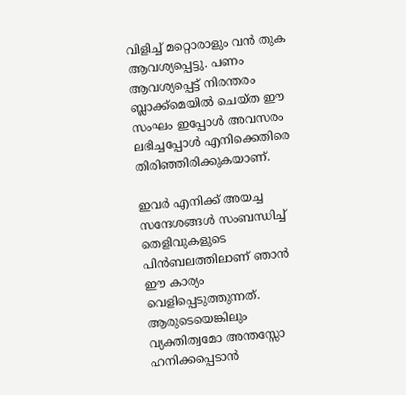വിളിച്ച് മറ്റൊരാളും വന്‍ തുക ആവശ്യപ്പെട്ടു. പണം ആവശ്യപ്പെട്ട് നിരന്തരം ബ്ലാക്ക്‌മെയില്‍ ചെയ്ത ഈ സംഘം ഇപ്പോള്‍ അവസരം ലഭിച്ചപ്പോള്‍ എനിക്കെതിരെ തിരിഞ്ഞിരിക്കുകയാണ്.

ഇവര്‍ എനിക്ക് അയച്ച സന്ദേശങ്ങള്‍ സംബന്ധിച്ച് തെളിവുകളുടെ പിന്‍ബലത്തിലാണ് ഞാന്‍ ഈ കാര്യം വെളിപ്പെടുത്തുന്നത്. ആരുടെയെങ്കിലും വ്യക്തിത്വമോ അന്തസ്സോ ഹനിക്കപ്പെടാന്‍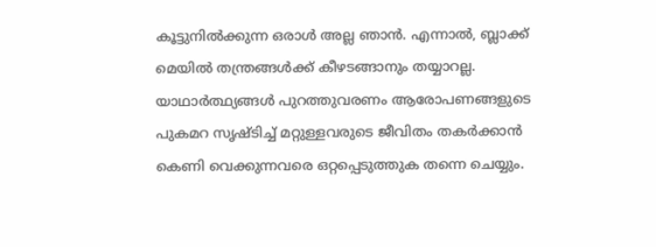കൂട്ടുനില്‍ക്കുന്ന ഒരാള്‍ അല്ല ഞാന്‍. എന്നാല്‍, ബ്ലാക്ക് മെയില്‍ തന്ത്രങ്ങള്‍ക്ക് കീഴടങ്ങാനും തയ്യാറല്ല. യാഥാര്‍ത്ഥ്യങ്ങള്‍ പുറത്തുവരണം ആരോപണങ്ങളുടെ പുകമറ സൃഷ്ടിച്ച് മറ്റുള്ളവരുടെ ജീവിതം തകര്‍ക്കാന്‍ കെണി വെക്കുന്നവരെ ഒറ്റപ്പെടുത്തുക തന്നെ ചെയ്യും.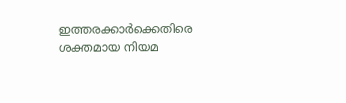ഇത്തരക്കാര്‍ക്കെതിരെ ശക്തമായ നിയമ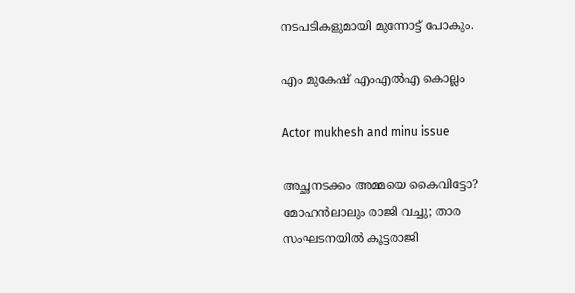നടപടികളുമായി മുന്നോട്ട് പോകും.

എം മുകേഷ് എംഎല്‍എ കൊല്ലം

Actor mukhesh and minu issue

അച്ഛനടക്കം അമ്മയെ കൈവിട്ടോ? മോഹൻലാലും രാജി വച്ചു; താര സംഘടനയിൽ കൂട്ടരാജി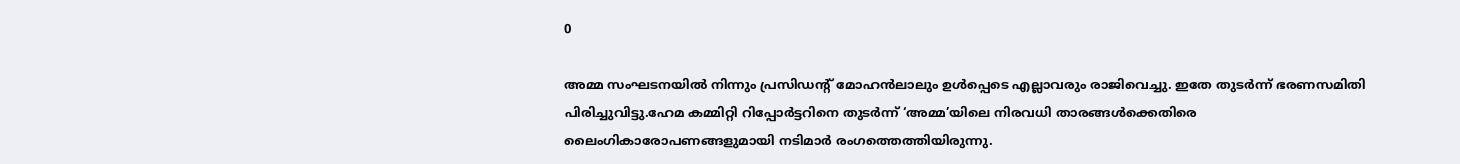0

അമ്മ സംഘടനയില്‍ നിന്നും പ്രസിഡന്റ് മോഹന്‍ലാലും ഉള്‍പ്പെടെ എല്ലാവരും രാജിവെച്ചു. ഇതേ തുടര്‍ന്ന് ഭരണസമിതി പിരിച്ചുവിട്ടു.ഹേമ കമ്മിറ്റി റിപ്പോര്‍ട്ടറിനെ തുടര്‍ന്ന് ‘അമ്മ’യിലെ നിരവധി താരങ്ങള്‍ക്കെതിരെ ലൈംഗികാരോപണങ്ങളുമായി നടിമാര്‍ രംഗത്തെത്തിയിരുന്നു.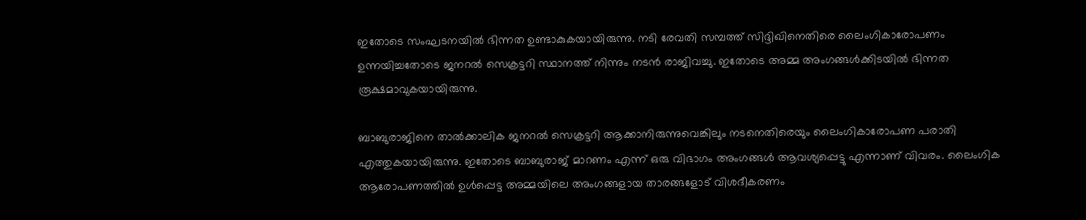ഇതോടെ സംഘടനയില്‍ ഭിന്നത ഉണ്ടാകുകയായിരുന്നു. നടി രേവതി സമ്പത്ത് സിദ്ദിഖിനെതിരെ ലൈംഗികാരോപണം ഉന്നയിച്ചതോടെ ജനറല്‍ സെക്രട്ടറി സ്ഥാനത്ത് നിന്നും നടന്‍ രാജിവച്ചു. ഇതോടെ അമ്മ അംഗങ്ങള്‍ക്കിടയില്‍ ഭിന്നത രൂക്ഷമാവുകയായിരുന്നു.

ബാബുരാജിനെ താല്‍ക്കാലിക ജനറല്‍ സെക്രട്ടറി ആക്കാനിരുന്നുവെങ്കിലും നടനെതിരെയും ലൈംഗികാരോപണ പരാതി എത്തുകയായിരുന്നു. ഇതോടെ ബാബുരാജ് മാറണം എന്ന് ഒരു വിഭാഗം അംഗങ്ങള്‍ ആവശ്യപ്പെട്ടു എന്നാണ് വിവരം. ലൈംഗിക ആരോപണത്തില്‍ ഉള്‍പ്പെട്ട അമ്മയിലെ അംഗങ്ങളായ താരങ്ങളോട് വിശദീകരണം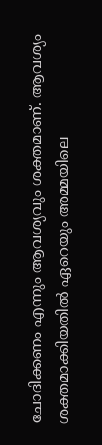ചോദിക്കണം എന്നും ആവശ്യവും ശക്തമാണ്. ആവശ്യം ശക്തമാക്കിയതില്‍ ഏറെയും അമ്മയിലെ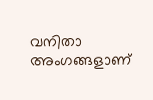വനിതാ അംഗങ്ങളാണ്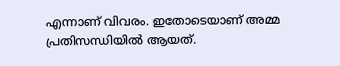എന്നാണ് വിവരം. ഇതോടെയാണ് അമ്മ പ്രതിസന്ധിയില്‍ ആയത്.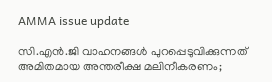AMMA issue update

സി.എൻ.ജി വാഹനങ്ങൾ പുറപ്പെടുവിക്കുന്നത് അമിതമായ അന്തരീക്ഷ മലിനീകരണം;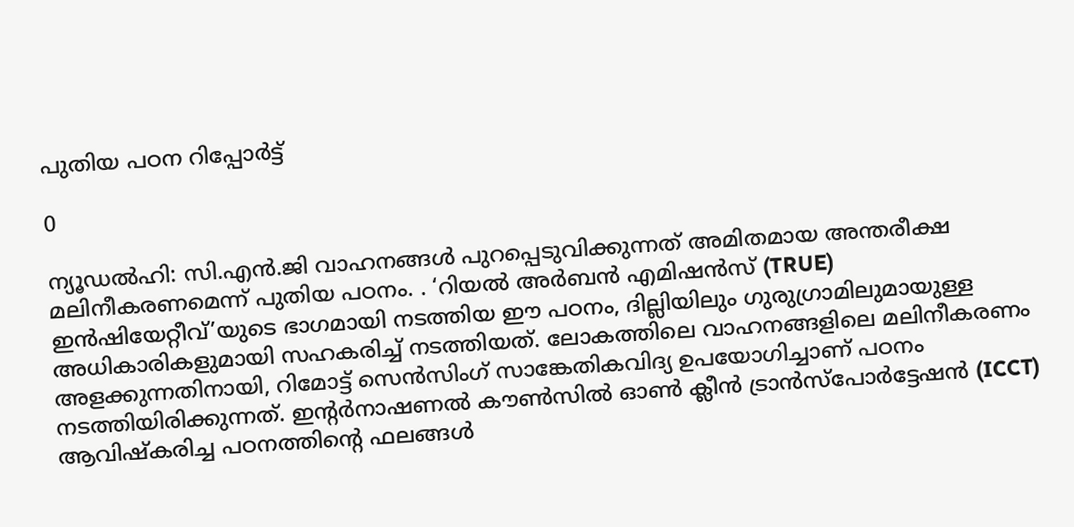പുതിയ പഠന റിപ്പോർട്ട്

0

ന്യൂഡൽഹി: സി.എൻ.ജി വാഹനങ്ങൾ പുറപ്പെടുവിക്കുന്നത് അമിതമായ അന്തരീക്ഷ മലിനീകരണമെന്ന് പുതിയ പഠനം. . ‘റിയൽ അർബൻ എമിഷൻസ് (TRUE) ഇൻഷിയേറ്റീവ്’യുടെ ഭാഗമായി നടത്തിയ ഈ പഠനം, ദില്ലിയിലും ഗുരുഗ്രാമിലുമായുള്ള അധികാരികളുമായി സഹകരിച്ച് നടത്തിയത്. ലോകത്തിലെ വാഹനങ്ങളിലെ മലിനീകരണം അളക്കുന്നതിനായി, റിമോട്ട് സെൻസിംഗ് സാങ്കേതികവിദ്യ ഉപയോഗിച്ചാണ് പഠനം നടത്തിയിരിക്കുന്നത്. ഇന്റർനാഷണൽ കൗൺസിൽ ഓൺ ക്ലീൻ ട്രാൻസ്പോർട്ടേഷൻ (ICCT) ആവിഷ്കരിച്ച പഠനത്തിന്റെ ഫലങ്ങൾ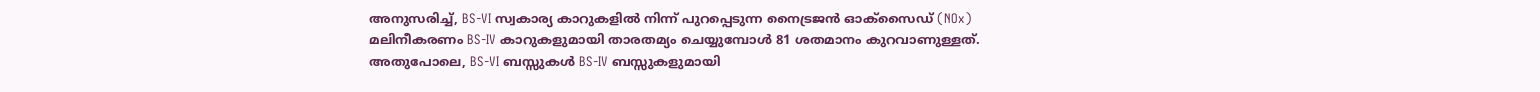അനുസരിച്ച്, BS-VI സ്വകാര്യ കാറുകളിൽ നിന്ന് പുറപ്പെടുന്ന നൈട്രജൻ ഓക്‌സൈഡ് (NOx) മലിനീകരണം BS-IV കാറുകളുമായി താരതമ്യം ചെയ്യുമ്പോൾ 81 ശതമാനം കുറവാണുള്ളത്. അതുപോലെ, BS-VI ബസ്സുകൾ BS-IV ബസ്സുകളുമായി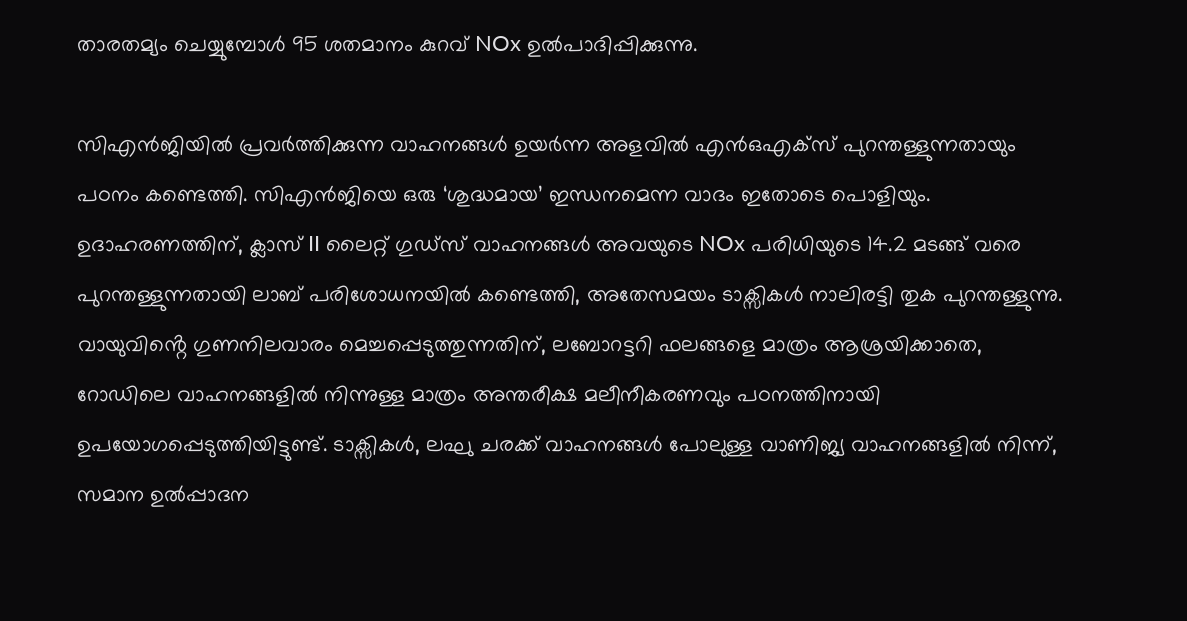താരതമ്യം ചെയ്യുമ്പോൾ 95 ശതമാനം കുറവ് NOx ഉൽപാദിപ്പിക്കുന്നു.

സിഎൻജിയിൽ പ്രവർത്തിക്കുന്ന വാഹനങ്ങൾ ഉയർന്ന അളവിൽ എൻഒഎക്സ് പുറന്തള്ളുന്നതായും പഠനം കണ്ടെത്തി. സിഎൻജിയെ ഒരു ‘ശുദ്ധമായ’ ഇന്ധനമെന്ന വാദം ഇതോടെ പൊളിയും. ഉദാഹരണത്തിന്, ക്ലാസ് II ലൈറ്റ് ഗുഡ്‌സ് വാഹനങ്ങൾ അവയുടെ NOx പരിധിയുടെ 14.2 മടങ്ങ് വരെ പുറന്തള്ളുന്നതായി ലാബ് പരിശോധനയിൽ കണ്ടെത്തി, അതേസമയം ടാക്സികൾ നാലിരട്ടി തുക പുറന്തള്ളുന്നു. വായുവിൻ്റെ ഗുണനിലവാരം മെച്ചപ്പെടുത്തുന്നതിന്, ലബോറട്ടറി ഫലങ്ങളെ മാത്രം ആശ്രയിക്കാതെ, റോഡിലെ വാഹനങ്ങളിൽ നിന്നുള്ള മാത്രം അന്തരീക്ഷ മലീനീകരണവും പഠനത്തിനായി ഉപയോഗപ്പെടുത്തിയിട്ടുണ്ട്. ടാക്സികൾ, ലഘു ചരക്ക് വാഹനങ്ങൾ പോലുള്ള വാണിജ്യ വാഹനങ്ങളിൽ നിന്ന്, സമാന ഉൽപ്പാദന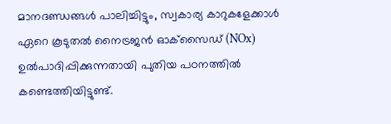മാനദണ്ഡങ്ങൾ പാലിച്ചിട്ടും, സ്വകാര്യ കാറുകളേക്കാൾ ഏറെ കൂടുതൽ നൈട്രജൻ ഓക്‌സൈഡ് (NOx) ഉൽപാദിപ്പിക്കുന്നതായി പുതിയ പഠനത്തിൽ കണ്ടെത്തിയിട്ടുണ്ട്.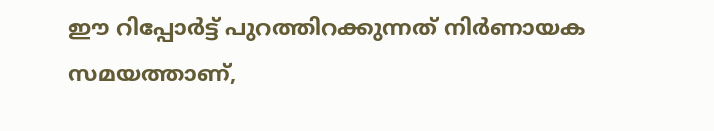ഈ റിപ്പോർട്ട് പുറത്തിറക്കുന്നത് നിർണായക സമയത്താണ്,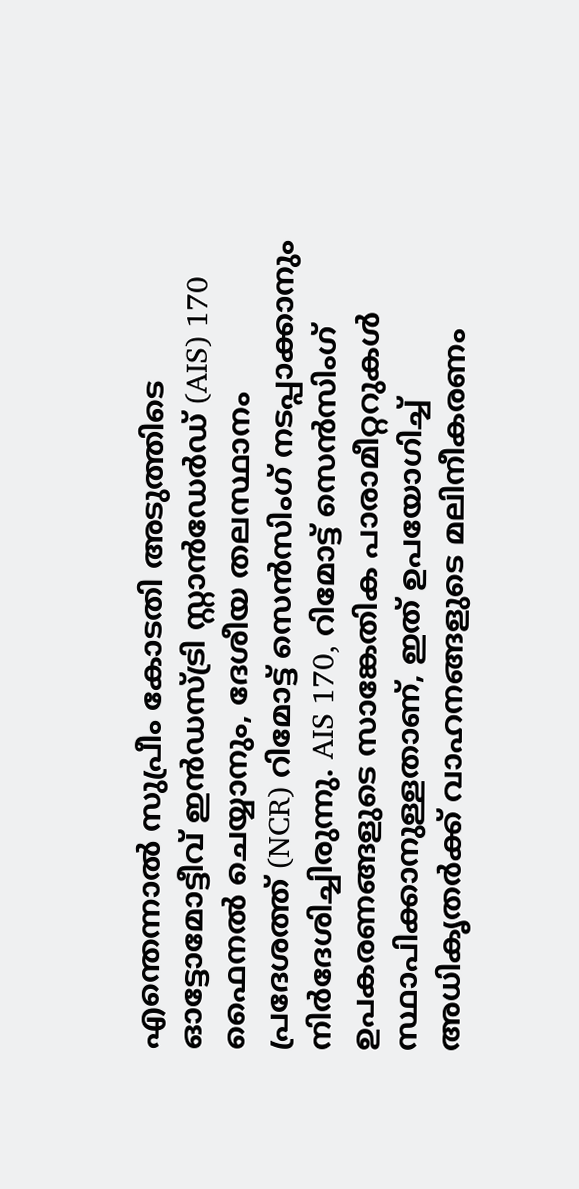എന്തെന്നാൽ സുപ്രീം കോടതി അടുത്തിടെ ഓട്ടോമോട്ടീവ് ഇൻഡസ്ട്രി സ്റ്റാൻഡേർഡ് (AIS) 170 ഫൈനൽ ചെയ്യാനും, ദേശീയ തലസ്ഥാനം പ്രദേശത്ത് (NCR) റിമോട്ട് സെൻസിംഗ് നടപ്പാക്കാനും നിർദേശിച്ചിരുന്നു. AIS 170, റിമോട്ട് സെൻസിംഗ് ഉപകരണങ്ങളുടെ സാങ്കേതിക പാരാമീറ്ററുകൾ സ്ഥാപിക്കാനുള്ളതാണ്, ഇത് ഉപയോഗിച്ച് അധികൃതർക്ക് വാഹനങ്ങളുടെ മലിനീകരണം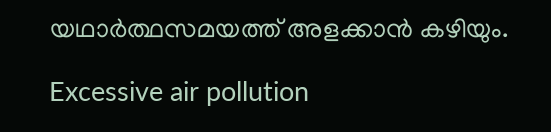യഥാർത്ഥസമയത്ത് അളക്കാൻ കഴിയും.

Excessive air pollution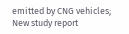emitted by CNG vehicles; New study report